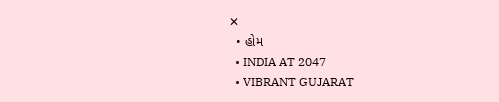✕
  • હોમ
  • INDIA AT 2047
  • VIBRANT GUJARAT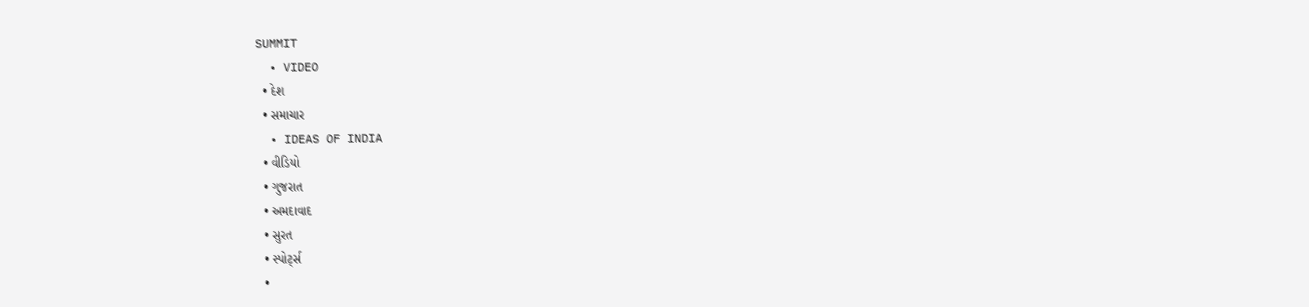SUMMIT
  • VIDEO
  • દેશ
  • સમાચાર
  • IDEAS OF INDIA
  • વીડિયો
  • ગુજરાત
  • અમદાવાદ
  • સુરત
  • સ્પોર્ટ્સ
  •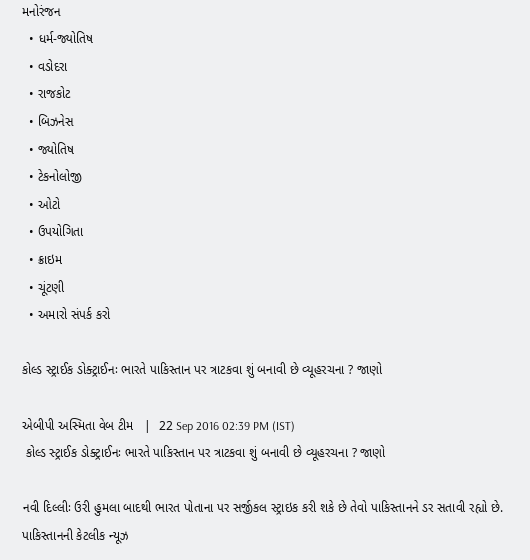મનોરંજન
  • ધર્મ-જ્યોતિષ
  • વડોદરા
  • રાજકોટ
  • બિઝનેસ
  • જ્યોતિષ
  • ટેકનોલોજી
  • ઓટો
  • ઉપયોગિતા
  • ક્રાઇમ
  • ચૂંટણી
  • અમારો સંપર્ક કરો

કોલ્ડ સ્ટ્રાઈક ડોક્ટ્રાઈનઃ ભારતે પાકિસ્તાન પર ત્રાટકવા શું બનાવી છે વ્યૂહરચના ? જાણો

એબીપી અસ્મિતા વેબ ટીમ   |  22 Sep 2016 02:39 PM (IST)
 કોલ્ડ સ્ટ્રાઈક ડોક્ટ્રાઈનઃ ભારતે પાકિસ્તાન પર ત્રાટકવા શું બનાવી છે વ્યૂહરચના ? જાણો

નવી દિલ્લીઃ ઉરી હુમલા બાદથી ભારત પોતાના પર સર્જીકલ સ્ટ્રાઇક કરી શકે છે તેવો પાકિસ્તાનને ડર સતાવી રહ્યો છે. પાકિસ્તાનની કેટલીક ન્યૂઝ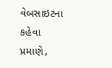વેબસાઇટના કહેવા પ્રમાણે,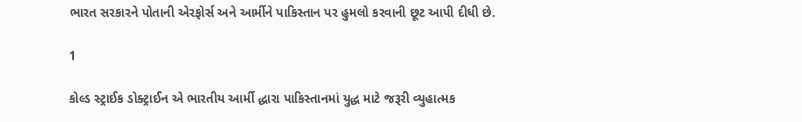ભારત સરકારને પોતાની એરફોર્સ અને આર્મીને પાકિસ્તાન પર હુમલો કરવાની છૂટ આપી દીધી છે.

1

કોલ્ડ સ્ટ્રાઈક ડોક્ટ્રાઈન એ ભારતીય આર્મી દ્ધારા પાકિસ્તાનમાં યુદ્ધ માટે જરૂરી વ્યુહાત્મક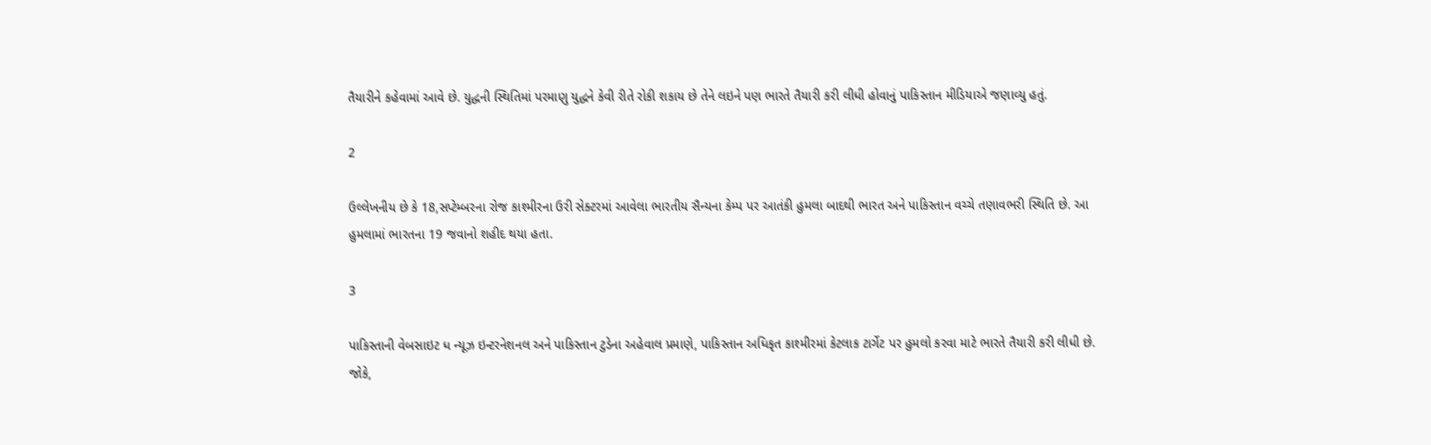તૈયારીને કહેવામાં આવે છે. યુદ્ધની સ્થિતિમાં પરમાણુ યુદ્ધને કેવી રીતે રોકી શકાય છે તેને લઇને પણ ભારતે તૈયારી કરી લીધી હોવાનું પાકિસ્તાન મીડિયાએ જણાવ્યુ હતું.

2

ઉલ્લેખનીય છે કે 18,સપ્ટેમ્બરના રોજ કાશ્મીરના ઉરી સેક્ટરમાં આવેલા ભારતીય સૈન્યના કેમ્પ પર આતંકી હુમલા બાદથી ભારત અને પાકિસ્તાન વચ્ચે તણાવભરી સ્થિતિ છે. આ હુમલામાં ભારતના 19 જવાનો શહીદ થયા હતા.

3

પાકિસ્તાની વેબસાઇટ ધ ન્યૂઝ ઇન્ટરનેશનલ અને પાકિસ્તાન ટુડેના અહેવાલ પ્રમાણે, પાકિસ્તાન અધિકૃત કાશ્મીરમાં કેટલાક ટાર્ગેટ પર હુમલો કરવા માટે ભારતે તૈયારી કરી લીધી છે. જોકે,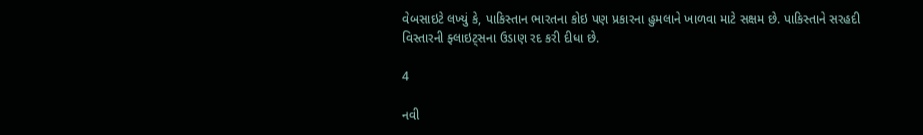વેબસાઇટે લખ્યું કે, પાકિસ્તાન ભારતના કોઇ પણ પ્રકારના હુમલાને ખાળવા માટે સક્ષમ છે. પાકિસ્તાને સરહદી વિસ્તારની ફ્લાઇટ્સના ઉડાણ રદ કરી દીધા છે.

4

નવી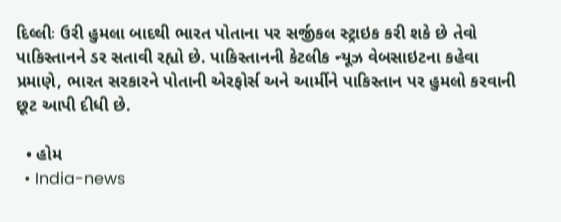દિલ્લીઃ ઉરી હુમલા બાદથી ભારત પોતાના પર સર્જીકલ સ્ટ્રાઇક કરી શકે છે તેવો પાકિસ્તાનને ડર સતાવી રહ્યો છે. પાકિસ્તાનની કેટલીક ન્યૂઝ વેબસાઇટના કહેવા પ્રમાણે, ભારત સરકારને પોતાની એરફોર્સ અને આર્મીને પાકિસ્તાન પર હુમલો કરવાની છૂટ આપી દીધી છે.

  • હોમ
  • India-news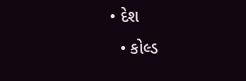• દેશ
  • કોલ્ડ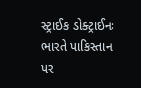સ્ટ્રાઈક ડોક્ટ્રાઈનઃ ભારતે પાકિસ્તાન પર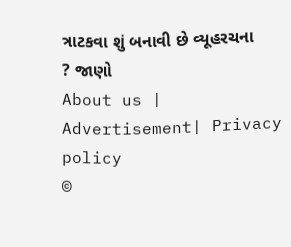ત્રાટકવા શું બનાવી છે વ્યૂહરચના ? જાણો
About us | Advertisement| Privacy policy
©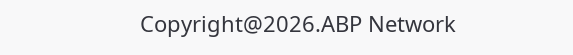Copyright@2026.ABP Network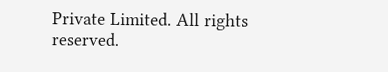Private Limited. All rights reserved.